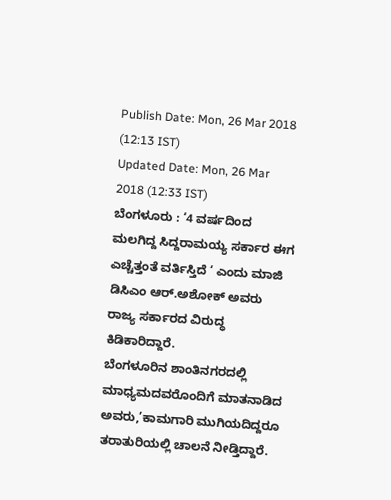Publish Date: Mon, 26 Mar 2018 (12:13 IST)
Updated Date: Mon, 26 Mar 2018 (12:33 IST)
ಬೆಂಗಳೂರು : ‘4 ವರ್ಷದಿಂದ ಮಲಗಿದ್ದ ಸಿದ್ದರಾಮಯ್ಯ ಸರ್ಕಾರ ಈಗ ಎಚ್ಚೆತ್ತಂತೆ ವರ್ತಿಸ್ತಿದೆ ‘ ಎಂದು ಮಾಜಿ ಡಿಸಿಎಂ ಆರ್.ಅಶೋಕ್ ಅವರು ರಾಜ್ಯ ಸರ್ಕಾರದ ವಿರುದ್ಧ ಕಿಡಿಕಾರಿದ್ದಾರೆ.
ಬೆಂಗಳೂರಿನ ಶಾಂತಿನಗರದಲ್ಲಿ ಮಾಧ್ಯಮದವರೊಂದಿಗೆ ಮಾತನಾಡಿದ ಅವರು,’ಕಾಮಗಾರಿ ಮುಗಿಯದಿದ್ದರೂ ತರಾತುರಿಯಲ್ಲಿ ಚಾಲನೆ ನೀಡ್ತಿದ್ದಾರೆ.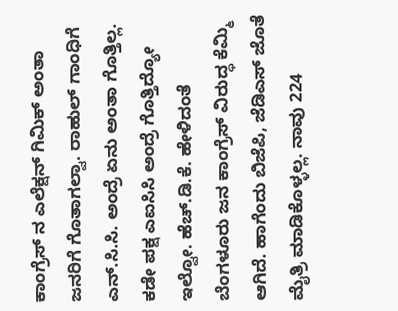ಕಾಂಗ್ರೆಸ್ ನ ಎಲೆಕ್ಷನ್ ಗಿಮಿಕ್ ಅಂತಾ ಜನರಿಗೆ ಗೊತಾಗಲ್ವಾ. ರಾಹುಲ್ ಗಾಂಧಿಗೆ ಎನ್.ಸಿ.ಸಿ. ಅಂದ್ರೆ ಏನು ಅಂತಾ ಗೊತ್ತಿಲ್ಲ. ಕಡೇ ಪಕ್ಷ ಎಐಸಿಸಿ ಅಂದ್ರೆ ಗೊತ್ತಿದ್ಯೋ ಇಲ್ವೋ. ಹೆಚ್.ಡಿ.ಕೆ. ಹೇಳಿದಂತೆ ಬೆಂಗಳೂರು ಜನ ಕಾಂಗ್ರೆಸ್ ವಿರುದ್ಧ ಕೆಮ್ಮಿ ಆಗಿದೆ. ಹಾಗೆಂದು ಬಿಜೆಪಿ, ಜೆಡಿಎಸ್ ಜೊತೆ ಮೈತ್ರಿ ಮಾಡಿಕೊಳ್ಳಲ್ಲ. ನಾವು 224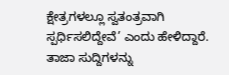ಕ್ಷೇತ್ರಗಳಲ್ಲೂ ಸ್ವತಂತ್ರವಾಗಿ ಸ್ಪರ್ಧಿಸಲಿದ್ದೇವೆ’ ಎಂದು ಹೇಳಿದ್ದಾರೆ.
ತಾಜಾ ಸುದ್ದಿಗಳನ್ನು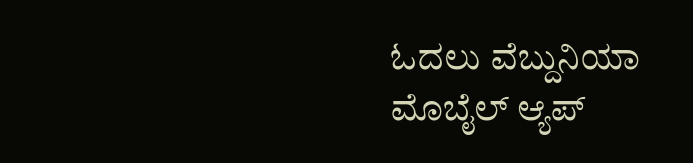ಓದಲು ವೆಬ್ದುನಿಯಾ
ಮೊಬೈಲ್ ಆ್ಯಪ್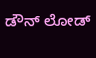ಡೌನ್ ಲೋಡ್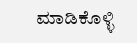ಮಾಡಿಕೊಳ್ಳಿ